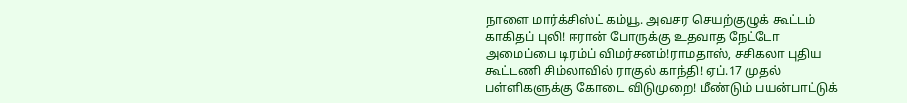நாளை மார்க்சிஸ்ட் கம்யூ. அவசர செயற்குழுக் கூட்டம் காகிதப் புலி! ஈரான் போருக்கு உதவாத நேட்டோ அமைப்பை டிரம்ப் விமர்சனம்!ராமதாஸ், சசிகலா புதிய கூட்டணி சிம்லாவில் ராகுல் காந்தி! ஏப்.17 முதல் பள்ளிகளுக்கு கோடை விடுமுறை! மீண்டும் பயன்பாட்டுக்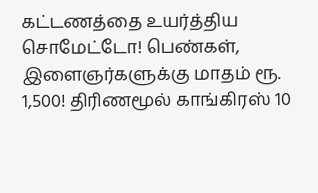கட்டணத்தை உயர்த்திய சொமேட்டோ! பெண்கள், இளைஞர்களுக்கு மாதம் ரூ. 1,500! திரிணமூல் காங்கிரஸ் 10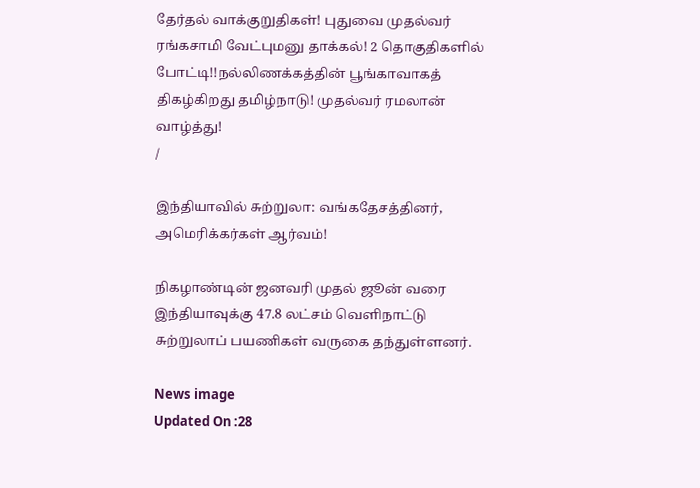தேர்தல் வாக்குறுதிகள்! புதுவை முதல்வர் ரங்கசாமி வேட்புமனு தாக்கல்! 2 தொகுதிகளில் போட்டி!!நல்லிணக்கத்தின் பூங்காவாகத் திகழ்கிறது தமிழ்நாடு! முதல்வர் ரமலான் வாழ்த்து!
/

இந்தியாவில் சுற்றுலா: வங்கதேசத்தினர், அமெரிக்கர்கள் ஆர்வம்!

நிகழாண்டின் ஜனவரி முதல் ஜூன் வரை இந்தியாவுக்கு 47.8 லட்சம் வெளிநாட்டு சுற்றுலாப் பயணிகள் வருகை தந்துள்ளனர்.

News image
Updated On :28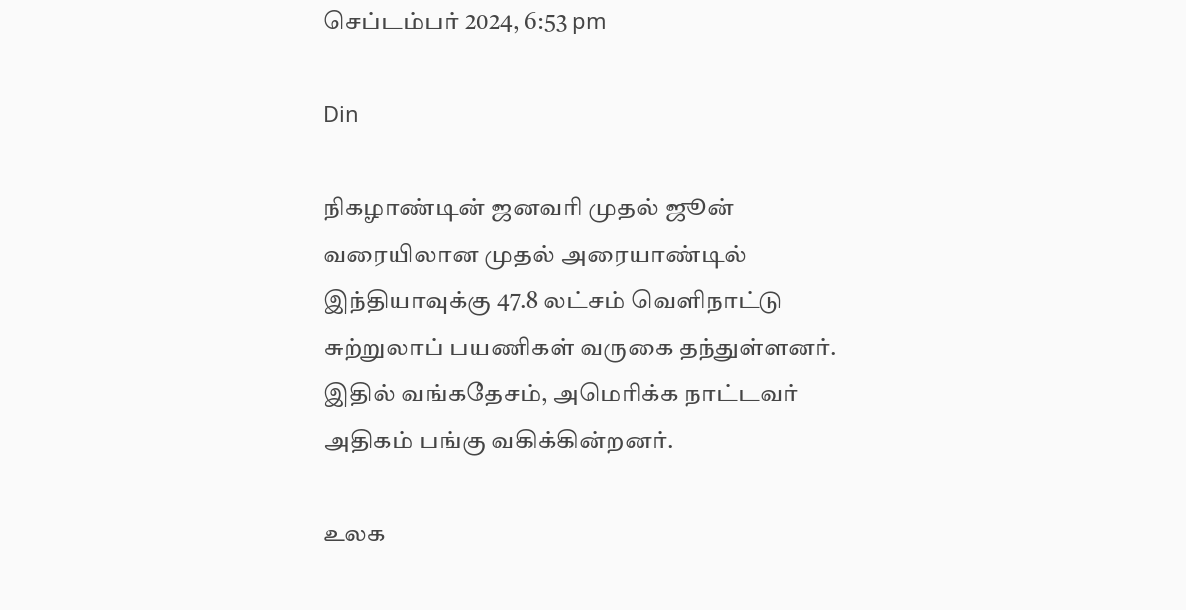செப்டம்பர் 2024, 6:53 pm

Din

நிகழாண்டின் ஜனவரி முதல் ஜூன் வரையிலான முதல் அரையாண்டில் இந்தியாவுக்கு 47.8 லட்சம் வெளிநாட்டு சுற்றுலாப் பயணிகள் வருகை தந்துள்ளனர். இதில் வங்கதேசம், அமெரிக்க நாட்டவர் அதிகம் பங்கு வகிக்கின்றனர்.

உலக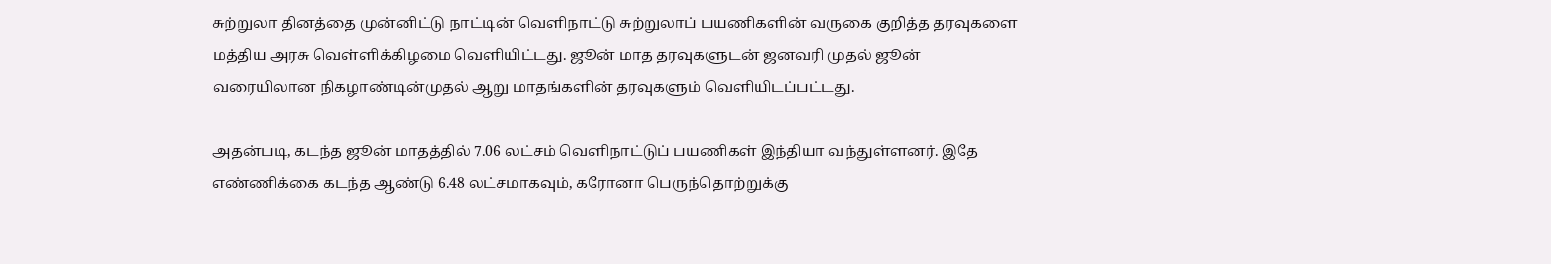சுற்றுலா தினத்தை முன்னிட்டு நாட்டின் வெளிநாட்டு சுற்றுலாப் பயணிகளின் வருகை குறித்த தரவுகளை மத்திய அரசு வெள்ளிக்கிழமை வெளியிட்டது. ஜூன் மாத தரவுகளுடன் ஜனவரி முதல் ஜூன் வரையிலான நிகழாண்டின்முதல் ஆறு மாதங்களின் தரவுகளும் வெளியிடப்பட்டது.

அதன்படி, கடந்த ஜூன் மாதத்தில் 7.06 லட்சம் வெளிநாட்டுப் பயணிகள் இந்தியா வந்துள்ளனர். இதே எண்ணிக்கை கடந்த ஆண்டு 6.48 லட்சமாகவும், கரோனா பெருந்தொற்றுக்கு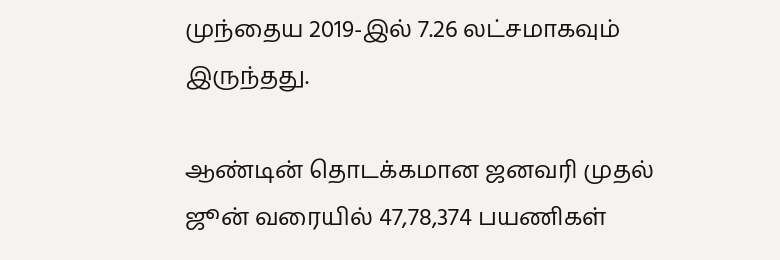முந்தைய 2019-இல் 7.26 லட்சமாகவும் இருந்தது.

ஆண்டின் தொடக்கமான ஜனவரி முதல் ஜூன் வரையில் 47,78,374 பயணிகள்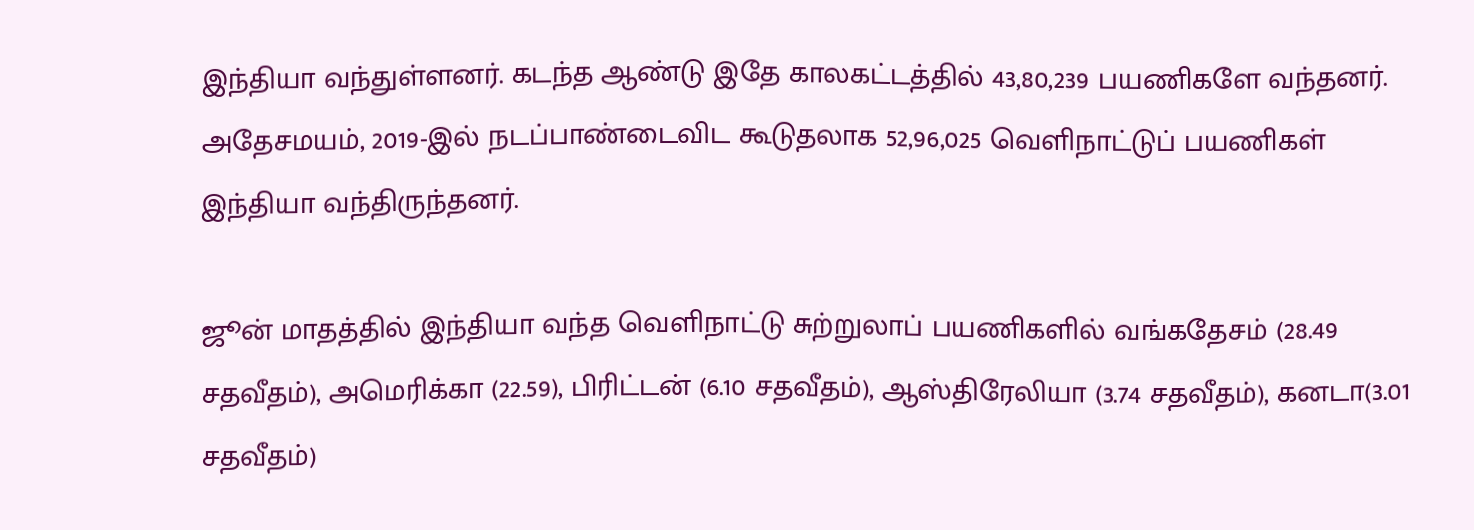இந்தியா வந்துள்ளனர். கடந்த ஆண்டு இதே காலகட்டத்தில் 43,80,239 பயணிகளே வந்தனர். அதேசமயம், 2019-இல் நடப்பாண்டைவிட கூடுதலாக 52,96,025 வெளிநாட்டுப் பயணிகள் இந்தியா வந்திருந்தனர்.

ஜூன் மாதத்தில் இந்தியா வந்த வெளிநாட்டு சுற்றுலாப் பயணிகளில் வங்கதேசம் (28.49 சதவீதம்), அமெரிக்கா (22.59), பிரிட்டன் (6.10 சதவீதம்), ஆஸ்திரேலியா (3.74 சதவீதம்), கனடா(3.01 சதவீதம்)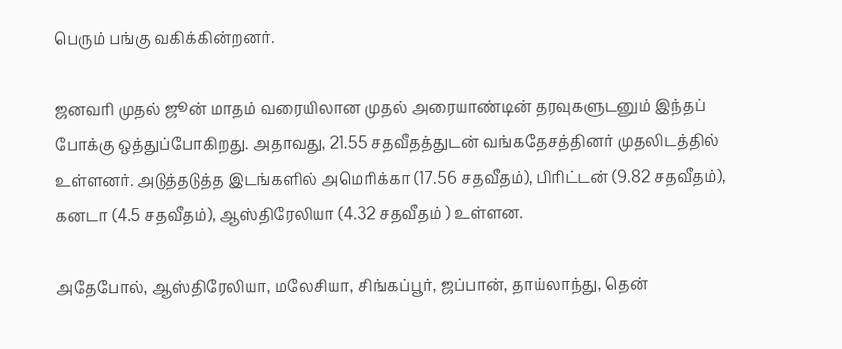பெரும் பங்கு வகிக்கின்றனர்.

ஜனவரி முதல் ஜூன் மாதம் வரையிலான முதல் அரையாண்டின் தரவுகளுடனும் இந்தப் போக்கு ஒத்துப்போகிறது. அதாவது, 21.55 சதவீதத்துடன் வங்கதேசத்தினர் முதலிடத்தில் உள்ளனர். அடுத்தடுத்த இடங்களில் அமெரிக்கா (17.56 சதவீதம்), பிரிட்டன் (9.82 சதவீதம்), கனடா (4.5 சதவீதம்), ஆஸ்திரேலியா (4.32 சதவீதம் ) உள்ளன.

அதேபோல், ஆஸ்திரேலியா, மலேசியா, சிங்கப்பூர், ஜப்பான், தாய்லாந்து, தென்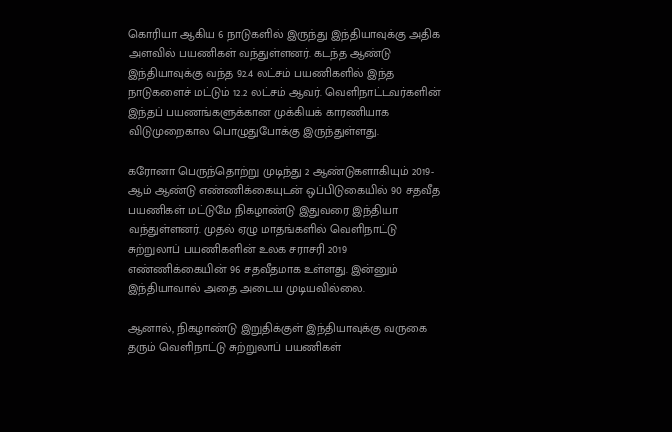கொரியா ஆகிய 6 நாடுகளில் இருந்து இந்தியாவுக்கு அதிக அளவில் பயணிகள் வந்துள்ளனர். கடந்த ஆண்டு இந்தியாவுக்கு வந்த 92.4 லட்சம் பயணிகளில் இந்த நாடுகளைச் மட்டும் 12.2 லட்சம் ஆவர். வெளிநாட்டவர்களின் இந்தப் பயணங்களுக்கான முக்கியக் காரணியாக விடுமுறைகால பொழுதுபோக்கு இருந்துள்ளது.

கரோனா பெருந்தொற்று முடிந்து 2 ஆண்டுகளாகியும் 2019-ஆம் ஆண்டு எண்ணிக்கையுடன் ஒப்பிடுகையில் 90 சதவீத பயணிகள் மட்டுமே நிகழாண்டு இதுவரை இந்தியா வந்துள்ளனர். முதல் ஏழு மாதங்களில் வெளிநாட்டு சுற்றுலாப் பயணிகளின் உலக சராசரி 2019 எண்ணிக்கையின் 96 சதவீதமாக உள்ளது. இன்னும் இந்தியாவால் அதை அடைய முடியவில்லை.

ஆனால், நிகழாண்டு இறுதிக்குள் இந்தியாவுக்கு வருகை தரும் வெளிநாட்டு சுற்றுலாப் பயணிகள்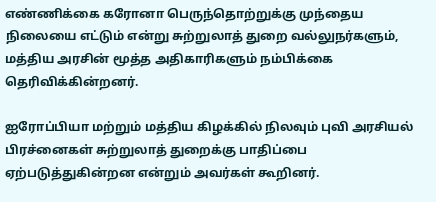எண்ணிக்கை கரோனா பெருந்தொற்றுக்கு முந்தைய நிலையை எட்டும் என்று சுற்றுலாத் துறை வல்லுநர்களும், மத்திய அரசின் மூத்த அதிகாரிகளும் நம்பிக்கை தெரிவிக்கின்றனர்.

ஐரோப்பியா மற்றும் மத்திய கிழக்கில் நிலவும் புவி அரசியல் பிரச்னைகள் சுற்றுலாத் துறைக்கு பாதிப்பை ஏற்படுத்துகின்றன என்றும் அவர்கள் கூறினர்.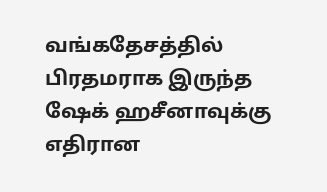வங்கதேசத்தில் பிரதமராக இருந்த ஷேக் ஹசீனாவுக்கு எதிரான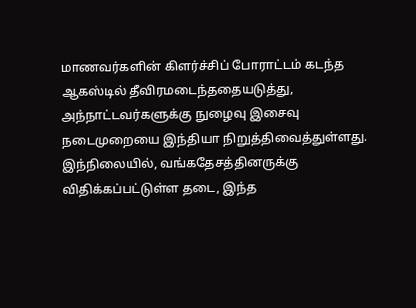மாணவர்களின் கிளர்ச்சிப் போராட்டம் கடந்த ஆகஸ்டில் தீவிரமடைந்ததையடுத்து, அந்நாட்டவர்களுக்கு நுழைவு இசைவு நடைமுறையை இந்தியா நிறுத்திவைத்துள்ளது. இந்நிலையில், வங்கதேசத்தினருக்கு விதிக்கப்பட்டுள்ள தடை, இந்த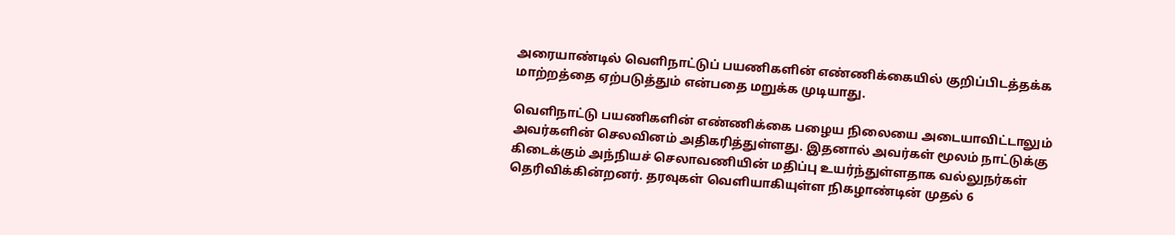அரையாண்டில் வெளிநாட்டுப் பயணிகளின் எண்ணிக்கையில் குறிப்பிடத்தக்க மாற்றத்தை ஏற்படுத்தும் என்பதை மறுக்க முடியாது.

வெளிநாட்டு பயணிகளின் எண்ணிக்கை பழைய நிலையை அடையாவிட்டாலும் அவர்களின் செலவினம் அதிகரித்துள்ளது. இதனால் அவர்கள் மூலம் நாட்டுக்கு கிடைக்கும் அந்நியச் செலாவணியின் மதிப்பு உயர்ந்துள்ளதாக வல்லுநர்கள் தெரிவிக்கின்றனர். தரவுகள் வெளியாகியுள்ள நிகழாண்டின் முதல் 6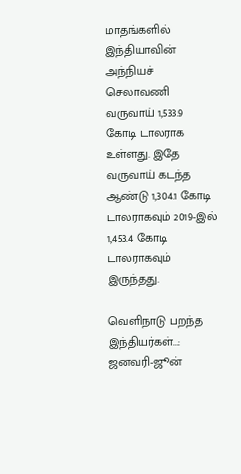மாதங்களில் இந்தியாவின் அந்நியச் செலாவணி வருவாய் 1,533.9 கோடி டாலராக உள்ளது. இதே வருவாய் கடந்த ஆண்டு 1,304.1 கோடி டாலராகவும் 2019-இல் 1,453.4 கோடி டாலராகவும் இருந்தது.

வெளிநாடு பறந்த இந்தியர்கள்...: ஜனவரி-ஜூன்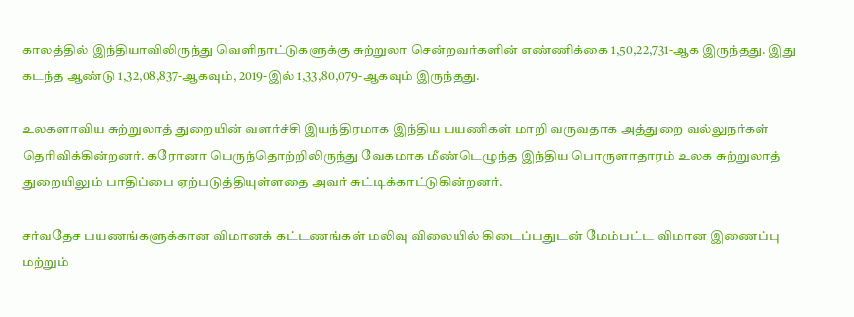காலத்தில் இந்தியாவிலிருந்து வெளிநாட்டுகளுக்கு சுற்றுலா சென்றவர்களின் எண்ணிக்கை 1,50,22,731-ஆக இருந்தது. இது கடந்த ஆண்டு 1,32,08,837-ஆகவும், 2019-இல் 1,33,80,079-ஆகவும் இருந்தது.

உலகளாவிய சுற்றுலாத் துறையின் வளர்ச்சி இயந்திரமாக இந்திய பயணிகள் மாறி வருவதாக அத்துறை வல்லுநர்கள் தெரிவிக்கின்றனர். கரோனா பெருந்தொற்றிலிருந்து வேகமாக மீண்டெழுந்த இந்திய பொருளாதாரம் உலக சுற்றுலாத் துறையிலும் பாதிப்பை ஏற்படுத்தியுள்ளதை அவர் சுட்டிக்காட்டுகின்றனர்.

சர்வதேச பயணங்களுக்கான விமானக் கட்டணங்கள் மலிவு விலையில் கிடைப்பதுடன் மேம்பட்ட விமான இணைப்பு மற்றும்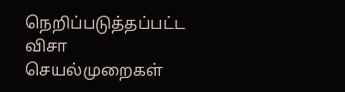நெறிப்படுத்தப்பட்ட விசா செயல்முறைகள்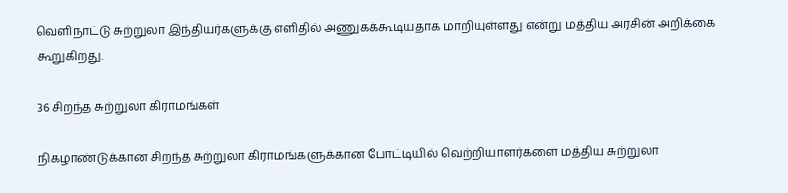வெளிநாட்டு சுற்றுலா இந்தியர்களுக்கு எளிதில் அணுகக்கூடியதாக மாறியுள்ளது என்று மத்திய அரசின் அறிக்கை கூறுகிறது.

36 சிறந்த சுற்றுலா கிராமங்கள்

நிகழாண்டுக்கான சிறந்த சுற்றுலா கிராமங்களுக்கான போட்டியில் வெற்றியாளர்களை மத்திய சுற்றுலா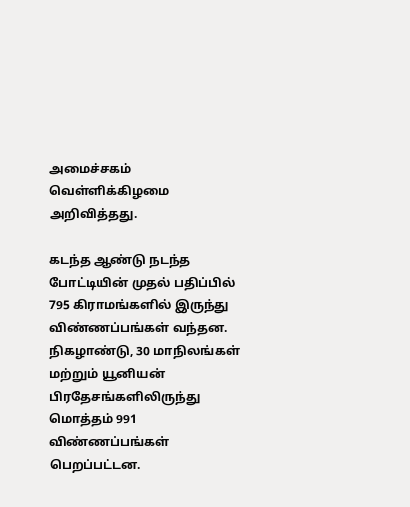அமைச்சகம் வெள்ளிக்கிழமை அறிவித்தது.

கடந்த ஆண்டு நடந்த போட்டியின் முதல் பதிப்பில் 795 கிராமங்களில் இருந்து விண்ணப்பங்கள் வந்தன. நிகழாண்டு, 30 மாநிலங்கள் மற்றும் யூனியன் பிரதேசங்களிலிருந்து மொத்தம் 991 விண்ணப்பங்கள் பெறப்பட்டன.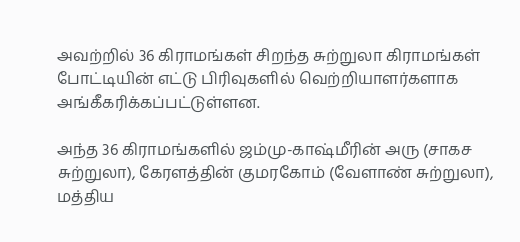அவற்றில் 36 கிராமங்கள் சிறந்த சுற்றுலா கிராமங்கள் போட்டியின் எட்டு பிரிவுகளில் வெற்றியாளர்களாக அங்கீகரிக்கப்பட்டுள்ளன.

அந்த 36 கிராமங்களில் ஜம்மு-காஷ்மீரின் அரு (சாகச சுற்றுலா), கேரளத்தின் குமரகோம் (வேளாண் சுற்றுலா), மத்திய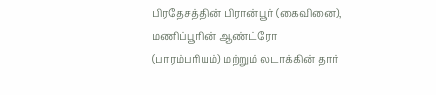பிரதேசத்தின் பிரான்பூர் (கைவினை), மணிப்பூரின் ஆண்ட்ரோ (பாரம்பரியம்) மற்றும் லடாக்கின் தார்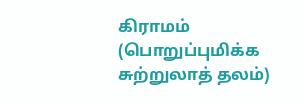கிராமம் (பொறுப்புமிக்க சுற்றுலாத் தலம்)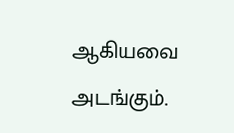ஆகியவை அடங்கும்.